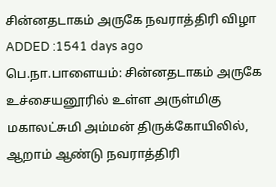சின்னதடாகம் அருகே நவராத்திரி விழா
ADDED :1541 days ago
பெ.நா.பாளையம்: சின்னதடாகம் அருகே உச்சையனூரில் உள்ள அருள்மிகு மகாலட்சுமி அம்மன் திருக்கோயிலில், ஆறாம் ஆண்டு நவராத்திரி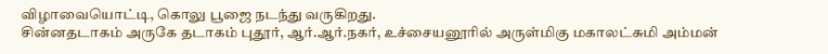விழாவையொட்டி, கொலு பூஜை நடந்து வருகிறது.
சின்னதடாகம் அருகே தடாகம் புதூர், ஆர்.ஆர்.நகர், உச்சையனூரில் அருள்மிகு மகாலட்சுமி அம்மன்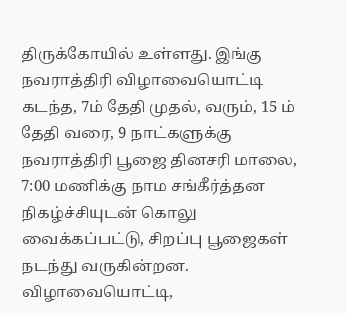திருக்கோயில் உள்ளது. இங்கு நவராத்திரி விழாவையொட்டி கடந்த, 7ம் தேதி முதல், வரும், 15 ம் தேதி வரை, 9 நாட்களுக்கு நவராத்திரி பூஜை தினசரி மாலை, 7:00 மணிக்கு நாம சங்கீர்த்தன நிகழ்ச்சியுடன் கொலு வைக்கப்பட்டு, சிறப்பு பூஜைகள் நடந்து வருகின்றன. விழாவையொட்டி,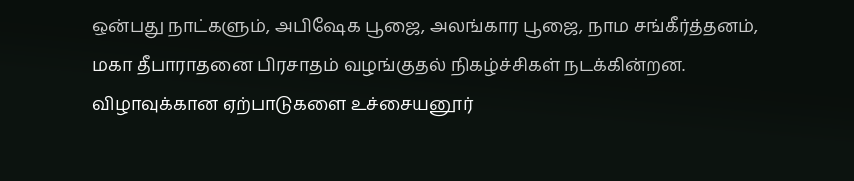ஒன்பது நாட்களும், அபிஷேக பூஜை, அலங்கார பூஜை, நாம சங்கீர்த்தனம், மகா தீபாராதனை பிரசாதம் வழங்குதல் நிகழ்ச்சிகள் நடக்கின்றன. விழாவுக்கான ஏற்பாடுகளை உச்சையனூர்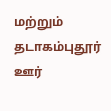மற்றும் தடாகம்புதூர் ஊர்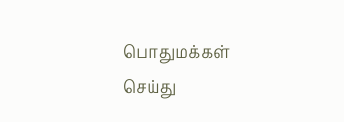பொதுமக்கள் செய்து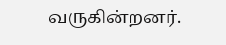வருகின்றனர்.